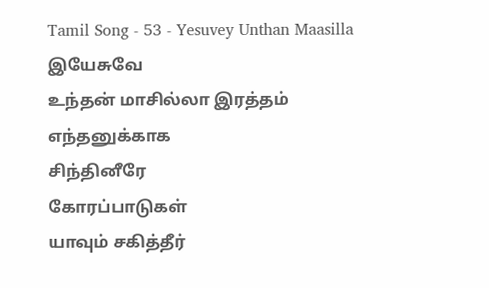Tamil Song - 53 - Yesuvey Unthan Maasilla
இயேசுவே
உந்தன் மாசில்லா இரத்தம்
எந்தனுக்காக
சிந்தினீரே
கோரப்பாடுகள்
யாவும் சகித்தீர்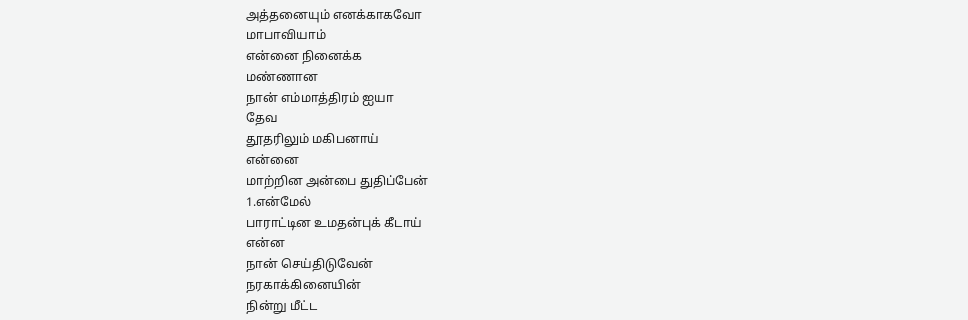அத்தனையும் எனக்காகவோ
மாபாவியாம்
என்னை நினைக்க
மண்ணான
நான் எம்மாத்திரம் ஐயா
தேவ
தூதரிலும் மகிபனாய்
என்னை
மாற்றின அன்பை துதிப்பேன்
1.என்மேல்
பாராட்டின உமதன்புக் கீடாய்
என்ன
நான் செய்திடுவேன்
நரகாக்கினையின்
நின்று மீட்ட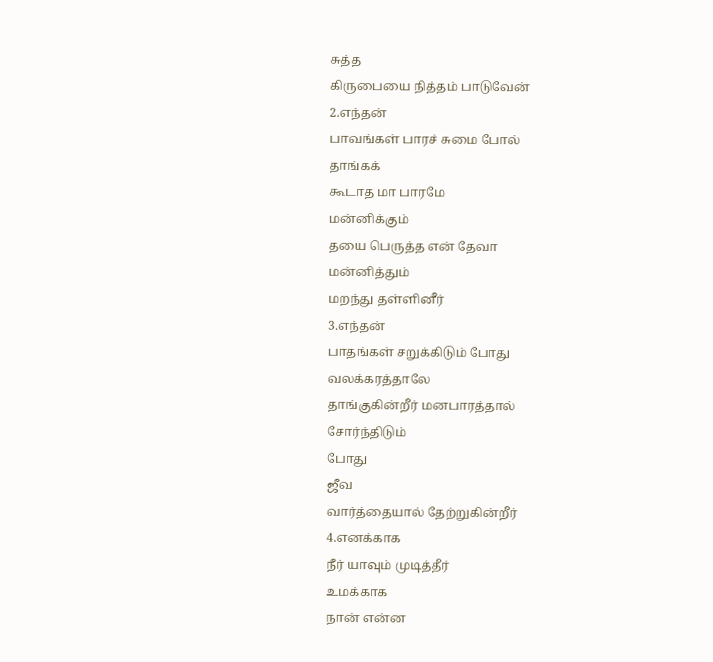சுத்த
கிருபையை நித்தம் பாடுவேன்
2.எந்தன்
பாவங்கள் பாரச் சுமை போல்
தாங்கக்
கூடாத மா பாரமே
மன்னிக்கும்
தயை பெருத்த என் தேவா
மன்னித்தும்
மறந்து தள்ளினீர்
3.எந்தன்
பாதங்கள் சறுக்கிடும் போது
வலக்கரத்தாலே
தாங்குகின்றீர் மனபாரத்தால்
சோர்ந்திடும்
போது
ஜீவ
வார்த்தையால் தேற்றுகின்றீர்
4.எனக்காக
நீர் யாவும் முடித்தீர்
உமக்காக
நான் என்ன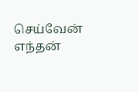செய்வேன்
எந்தன்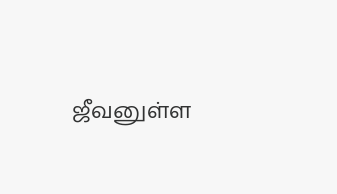ஜீவனுள்ள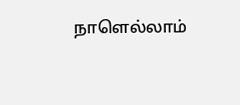நாளெல்லாம்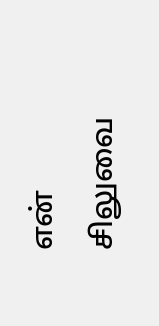என்
சிலுவை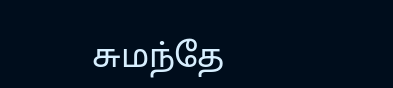சுமந்தே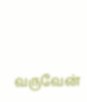வருவேன்